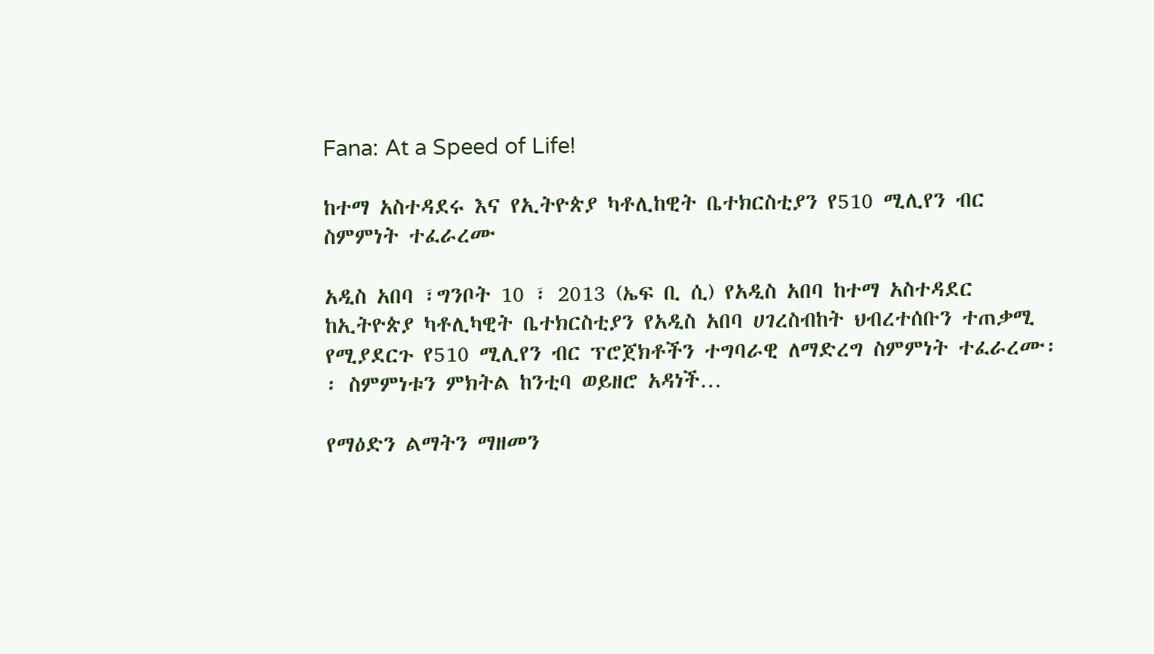Fana: At a Speed of Life!

ከተማ አስተዳደሩ እና የኢትዮጵያ ካቶሊከዊት ቤተክርስቲያን የ510 ሚሊየን ብር ስምምነት ተፈራረሙ

አዲስ አበባ ፣ግንቦት 10 ፣ 2013 (ኤፍ ቢ ሲ) የአዲስ አበባ ከተማ አስተዳደር ከኢትዮጵያ ካቶሊካዊት ቤተክርስቲያን የአዲስ አበባ ሀገረስብከት ህብረተሰቡን ተጠቃሚ የሚያደርጉ የ510 ሚሊየን ብር ፕሮጀክቶችን ተግባራዊ ለማድረግ ስምምነት ተፈራረሙ፡፡ ስምምነቱን ምክትል ከንቲባ ወይዘሮ አዳነች…

የማዕድን ልማትን ማዘመን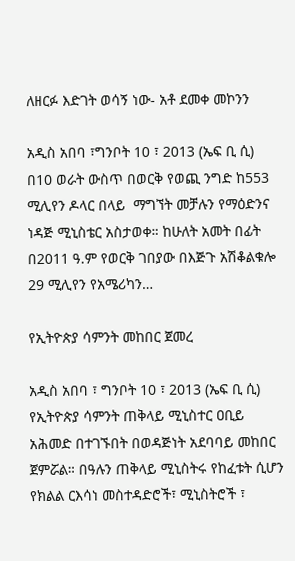ለዘርፉ እድገት ወሳኝ ነው- አቶ ደመቀ መኮንን

አዲስ አበባ ፣ግንቦት 10 ፣ 2013 (ኤፍ ቢ ሲ) በ10 ወራት ውስጥ በወርቅ የወጪ ንግድ ከ553 ሚሊየን ዶላር በላይ  ማግኘት መቻሉን የማዕድንና ነዳጅ ሚኒስቴር አስታወቀ። ከሁለት አመት በፊት በ2011 ዓ.ም የወርቅ ገበያው በእጅጉ አሽቆልቁሎ 29 ሚሊየን የአሜሪካን…

የኢትዮጵያ ሳምንት መከበር ጀመረ

አዲስ አበባ ፣ ግንቦት 10 ፣ 2013 (ኤፍ ቢ ሲ) የኢትዮጵያ ሳምንት ጠቅላይ ሚኒስተር ዐቢይ አሕመድ በተገኙበት በወዳጅነት አደባባይ መከበር ጀምሯል። በዓሉን ጠቅላይ ሚኒስትሩ የከፈቱት ሲሆን የክልል ርእሳነ መስተዳድሮች፣ ሚኒስትሮች ፣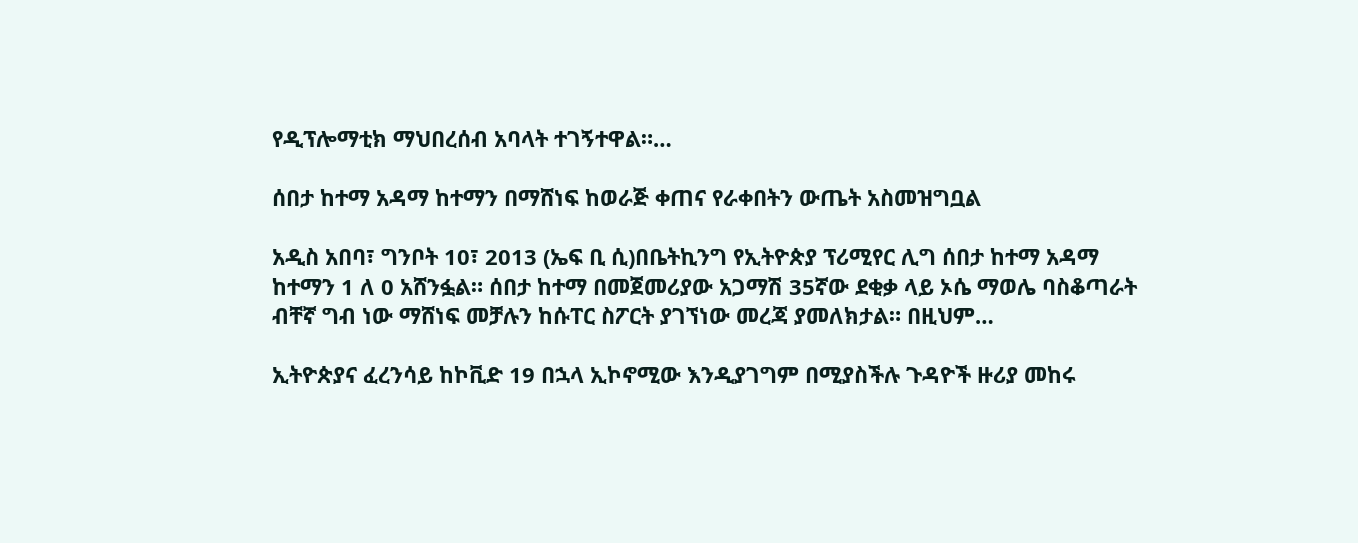የዲፕሎማቲክ ማህበረሰብ አባላት ተገኝተዋል።…

ሰበታ ከተማ አዳማ ከተማን በማሸነፍ ከወራጅ ቀጠና የራቀበትን ውጤት አስመዝግቧል

አዲስ አበባ፣ ግንቦት 10፣ 2013 (ኤፍ ቢ ሲ)በቤትኪንግ የኢትዮጵያ ፕሪሚየር ሊግ ሰበታ ከተማ አዳማ ከተማን 1 ለ 0 አሸንፏል። ሰበታ ከተማ በመጀመሪያው አጋማሽ 35ኛው ደቂቃ ላይ ኦሴ ማወሌ ባስቆጣራት ብቸኛ ግብ ነው ማሸነፍ መቻሉን ከሱፐር ስፖርት ያገኘነው መረጃ ያመለክታል። በዚህም…

ኢትዮጵያና ፈረንሳይ ከኮቪድ 19 በኋላ ኢኮኖሚው እንዲያገግም በሚያስችሉ ጉዳዮች ዙሪያ መከሩ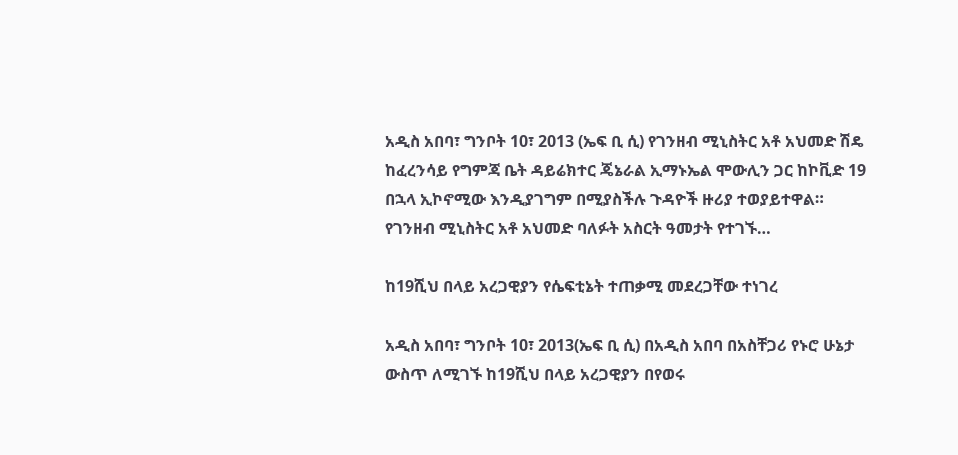አዲስ አበባ፣ ግንቦት 10፣ 2013 (ኤፍ ቢ ሲ) የገንዘብ ሚኒስትር አቶ አህመድ ሽዴ ከፈረንሳይ የግምጃ ቤት ዳይሬክተር ጄኔራል ኢማኑኤል ሞውሊን ጋር ከኮቪድ 19 በኋላ ኢኮኖሚው እንዲያገግም በሚያስችሉ ጉዳዮች ዙሪያ ተወያይተዋል። የገንዘብ ሚኒስትር አቶ አህመድ ባለፉት አስርት ዓመታት የተገኙ…

ከ19ሺህ በላይ አረጋዊያን የሴፍቲኔት ተጠቃሚ መደረጋቸው ተነገረ

አዲስ አበባ፣ ግንቦት 10፣ 2013(ኤፍ ቢ ሲ) በአዲስ አበባ በአስቸጋሪ የኑሮ ሁኔታ ውስጥ ለሚገኙ ከ19ሺህ በላይ አረጋዊያን በየወሩ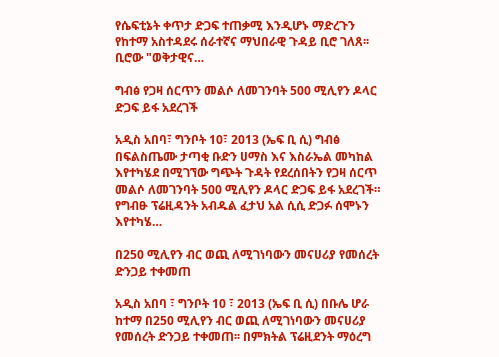የሴፍቲኔት ቀጥታ ድጋፍ ተጠቃሚ እንዲሆኑ ማድረጉን የከተማ አስተዳደሩ ሰራተኛና ማህበራዊ ጉዳይ ቢሮ ገለጸ፡፡ ቢሮው "ወቅታዊና…

ግብፅ የጋዛ ሰርጥን መልሶ ለመገንባት 500 ሚሊየን ዶላር ድጋፍ ይፋ አደረገች

አዲስ አበባ፣ ግንቦት 10፣ 2013 (ኤፍ ቢ ሲ) ግብፅ በፍልስጤሙ ታጣቂ ቡድን ሀማስ እና እስራኤል መካከል እየተካሄደ በሚገኘው ግጭት ጉዳት የደረሰበትን የጋዛ ሰርጥ መልሶ ለመገንባት 500 ሚሊየን ዶላር ድጋፍ ይፋ አደረገች። የግብፁ ፕሬዚዳንት አብዱል ፈታህ አል ሲሲ ድጋፉ ሰሞኑን እየተካሄ…

በ250 ሚሊየን ብር ወጪ ለሚገነባውን መናሀሪያ የመሰረት ድንጋይ ተቀመጠ

አዲስ አበባ ፣ ግንቦት 10 ፣ 2013 (ኤፍ ቢ ሲ) በቡሌ ሆራ ከተማ በ250 ሚሊየን ብር ወጪ ለሚገነባውን መናሀሪያ የመሰረት ድንጋይ ተቀመጠ፡፡ በምክትል ፕሬዚደንት ማዕረግ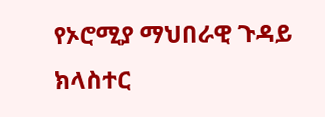የኦሮሚያ ማህበራዊ ጉዳይ ክላስተር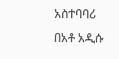አስተባባሪ በአቶ አዲሱ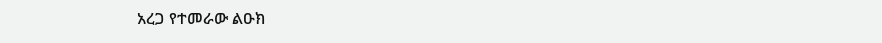አረጋ የተመራው ልዑክ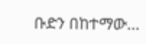ቡድን በከተማው…